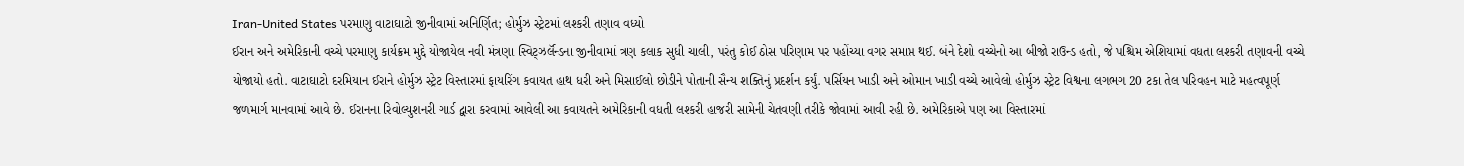Iran-United States પરમાણુ વાટાઘાટો જીનીવામાં અનિર્ણિત; હોર્મુઝ સ્ટ્રેટમાં લશ્કરી તણાવ વધ્યો
ઈરાન અને અમેરિકાની વચ્ચે પરમાણુ કાર્યક્રમ મુદ્દે યોજાયેલ નવી મંત્રણા સ્વિટ્ઝર્લૅન્ડના જીનીવામાં ત્રણ કલાક સુધી ચાલી, પરંતુ કોઈ ઠોસ પરિણામ પર પહોંચ્યા વગર સમાપ્ત થઈ. બંને દેશો વચ્ચેનો આ બીજો રાઉન્ડ હતો, જે પશ્ચિમ એશિયામાં વધતા લશ્કરી તણાવની વચ્ચે યોજાયો હતો. વાટાઘાટો દરમિયાન ઈરાને હોર્મુઝ સ્ટ્રેટ વિસ્તારમાં ફાયરિંગ કવાયત હાથ ધરી અને મિસાઈલો છોડીને પોતાની સૈન્ય શક્તિનું પ્રદર્શન કર્યું. પર્સિયન ખાડી અને ઓમાન ખાડી વચ્ચે આવેલો હોર્મુઝ સ્ટ્રેટ વિશ્વના લગભગ 20 ટકા તેલ પરિવહન માટે મહત્વપૂર્ણ જળમાર્ગ માનવામાં આવે છે. ઈરાનના રિવોલ્યુશનરી ગાર્ડ દ્વારા કરવામાં આવેલી આ કવાયતને અમેરિકાની વધતી લશ્કરી હાજરી સામેની ચેતવણી તરીકે જોવામાં આવી રહી છે. અમેરિકાએ પણ આ વિસ્તારમાં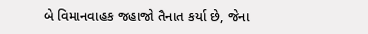બે વિમાનવાહક જહાજો તૈનાત કર્યા છે, જેના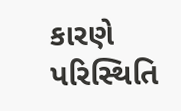કારણે પરિસ્થિતિ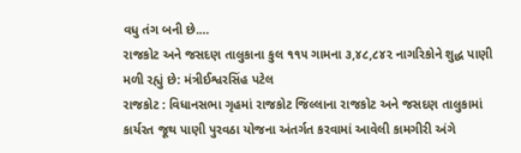વધુ તંગ બની છે.…
રાજકોટ અને જસદણ તાલુકાના કુલ ૧૧૫ ગામના ૩,૪૮,૮૪૨ નાગરિકોને શુદ્ધ પાણી મળી રહ્યું છે: મંત્રીઈશ્વરસિંહ પટેલ
રાજકોટ : વિધાનસભા ગૃહમાં રાજકોટ જિલ્લાના રાજકોટ અને જસદણ તાલુકામાં કાર્યરત જૂથ પાણી પુરવઠા યોજના અંતર્ગત કરવામાં આવેલી કામગીરી અંગે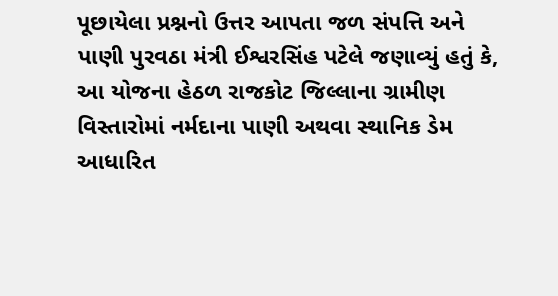પૂછાયેલા પ્રશ્નનો ઉત્તર આપતા જળ સંપત્તિ અને પાણી પુરવઠા મંત્રી ઈશ્વરસિંહ પટેલે જણાવ્યું હતું કે, આ યોજના હેઠળ રાજકોટ જિલ્લાના ગ્રામીણ વિસ્તારોમાં નર્મદાના પાણી અથવા સ્થાનિક ડેમ આધારિત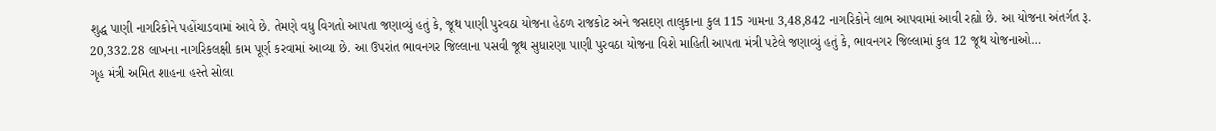શુદ્ધ પાણી નાગરિકોને પહોંચાડવામાં આવે છે. તેમણે વધુ વિગતો આપતા જણાવ્યું હતું કે, જૂથ પાણી પુરવઠા યોજના હેઠળ રાજકોટ અને જસદણ તાલુકાના કુલ 115 ગામના 3,48,842 નાગરિકોને લાભ આપવામાં આવી રહ્યો છે. આ યોજના અંતર્ગત રૂ. 20,332.28 લાખના નાગરિકલક્ષી કામ પૂર્ણ કરવામાં આવ્યા છે. આ ઉપરાંત ભાવનગર જિલ્લાના પસવી જૂથ સુધારણા પાણી પુરવઠા યોજના વિશે માહિતી આપતા મંત્રી પટેલે જણાવ્યું હતું કે, ભાવનગર જિલ્લામાં કુલ 12 જૂથ યોજનાઓ…
ગૃહ મંત્રી અમિત શાહના હસ્તે સોલા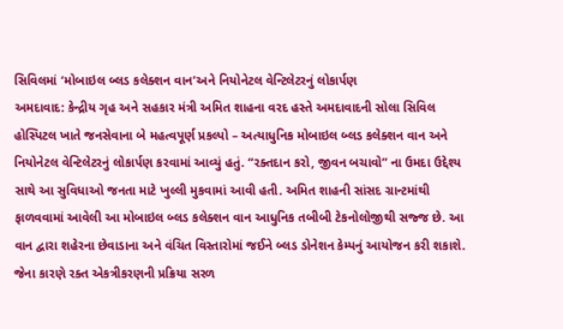સિવિલમાં ‘મોબાઇલ બ્લડ કલેક્શન વાન’અને નિયોનેટલ વેન્ટિલેટરનું લોકાર્પણ
અમદાવાદ: કેન્દ્રીય ગૃહ અને સહકાર મંત્રી અમિત શાહના વરદ હસ્તે અમદાવાદની સોલા સિવિલ હોસ્પિટલ ખાતે જનસેવાના બે મહત્વપૂર્ણ પ્રકલ્પો – અત્યાધુનિક મોબાઇલ બ્લડ કલેક્શન વાન અને નિયોનેટલ વેન્ટિલેટરનું લોકાર્પણ કરવામાં આવ્યું હતું. “રક્તદાન કરો, જીવન બચાવો” ના ઉમદા ઉદ્દેશ્ય સાથે આ સુવિધાઓ જનતા માટે ખુલ્લી મુકવામાં આવી હતી. અમિત શાહની સાંસદ ગ્રાન્ટમાંથી ફાળવવામાં આવેલી આ મોબાઇલ બ્લડ કલેક્શન વાન આધુનિક તબીબી ટેકનોલોજીથી સજ્જ છે. આ વાન દ્વારા શહેરના છેવાડાના અને વંચિત વિસ્તારોમાં જઈને બ્લડ ડોનેશન કેમ્પનું આયોજન કરી શકાશે. જેના કારણે રક્ત એકત્રીકરણની પ્રક્રિયા સરળ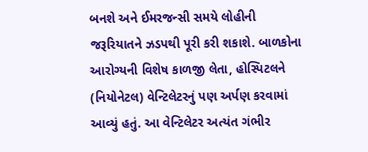બનશે અને ઈમરજન્સી સમયે લોહીની જરૂરિયાતને ઝડપથી પૂરી કરી શકાશે. બાળકોના આરોગ્યની વિશેષ કાળજી લેતા, હોસ્પિટલને (નિયોનેટલ) વેન્ટિલેટરનું પણ અર્પણ કરવામાં આવ્યું હતું. આ વેન્ટિલેટર અત્યંત ગંભીર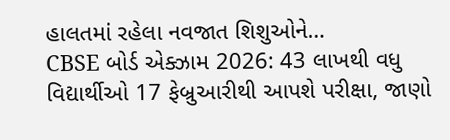હાલતમાં રહેલા નવજાત શિશુઓને…
CBSE બોર્ડ એક્ઝામ 2026: 43 લાખથી વધુ વિદ્યાર્થીઓ 17 ફેબ્રુઆરીથી આપશે પરીક્ષા, જાણો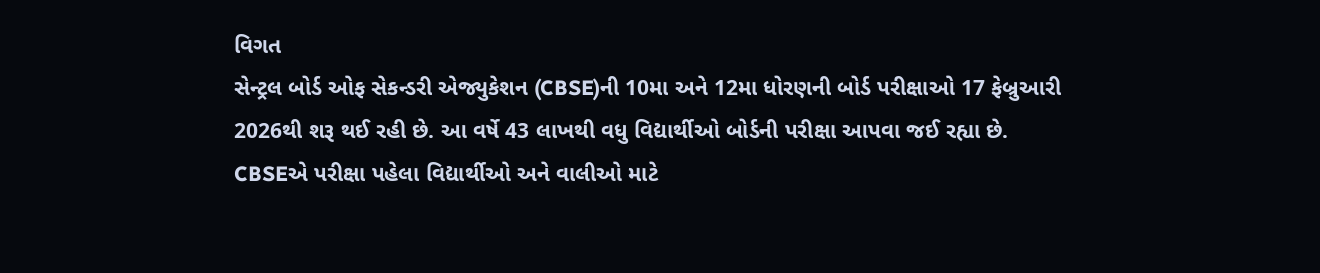વિગત
સેન્ટ્રલ બોર્ડ ઓફ સેકન્ડરી એજ્યુકેશન (CBSE)ની 10મા અને 12મા ધોરણની બોર્ડ પરીક્ષાઓ 17 ફેબ્રુઆરી 2026થી શરૂ થઈ રહી છે. આ વર્ષે 43 લાખથી વધુ વિદ્યાર્થીઓ બોર્ડની પરીક્ષા આપવા જઈ રહ્યા છે. CBSEએ પરીક્ષા પહેલા વિદ્યાર્થીઓ અને વાલીઓ માટે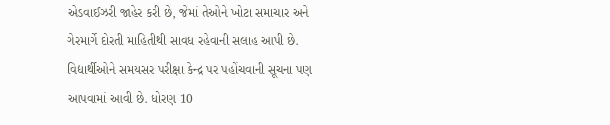એડવાઈઝરી જાહેર કરી છે, જેમાં તેઓને ખોટા સમાચાર અને ગેરમાર્ગે દોરતી માહિતીથી સાવધ રહેવાની સલાહ આપી છે. વિદ્યાર્થીઓને સમયસર પરીક્ષા કેન્દ્ર પર પહોંચવાની સૂચના પણ આપવામાં આવી છે. ધોરણ 10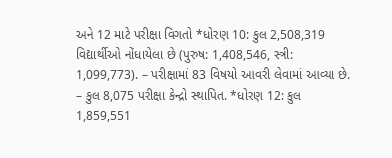અને 12 માટે પરીક્ષા વિગતો *ધોરણ 10: કુલ 2,508,319 વિદ્યાર્થીઓ નોંધાયેલા છે (પુરુષ: 1,408,546, સ્ત્રી: 1,099,773). – પરીક્ષામાં 83 વિષયો આવરી લેવામાં આવ્યા છે. – કુલ 8,075 પરીક્ષા કેન્દ્રો સ્થાપિત. *ધોરણ 12: કુલ 1,859,551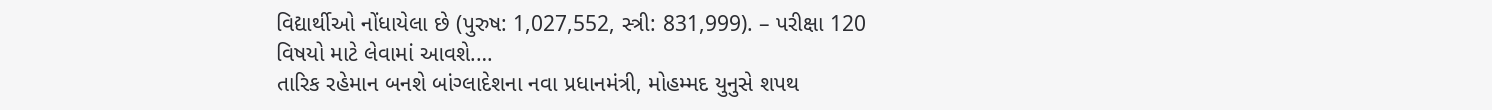વિદ્યાર્થીઓ નોંધાયેલા છે (પુરુષ: 1,027,552, સ્ત્રી: 831,999). – પરીક્ષા 120 વિષયો માટે લેવામાં આવશે.…
તારિક રહેમાન બનશે બાંગ્લાદેશના નવા પ્રધાનમંત્રી, મોહમ્મદ યુનુસે શપથ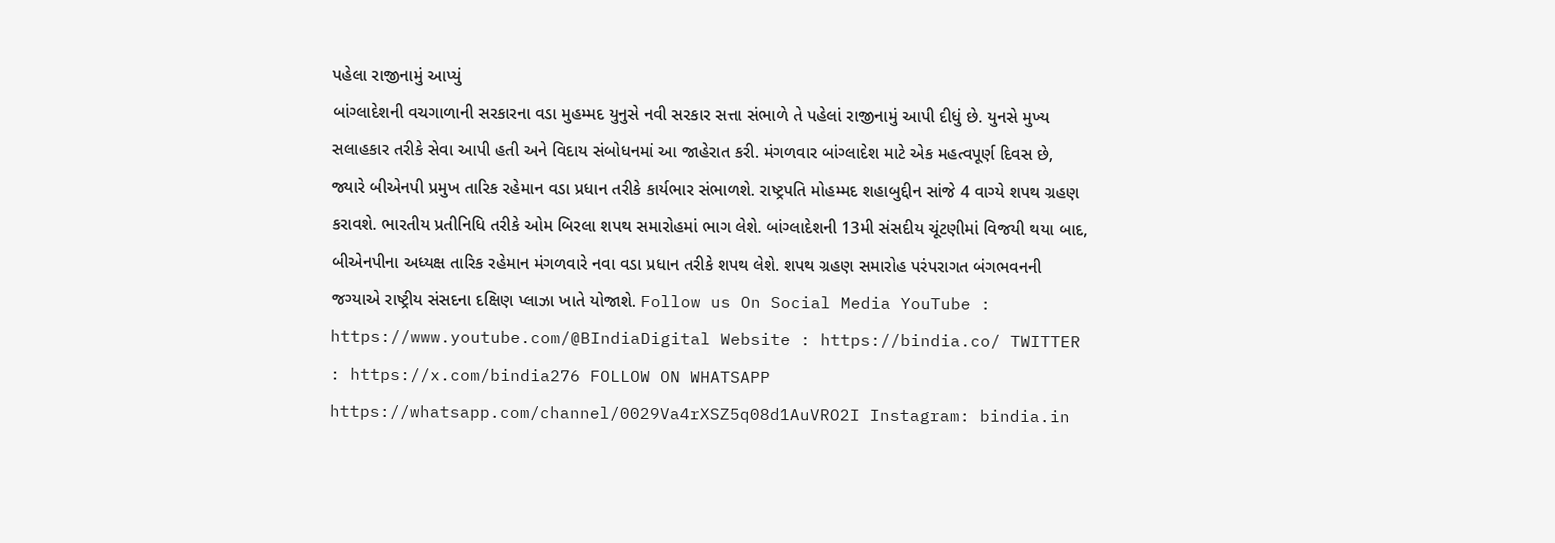પહેલા રાજીનામું આપ્યું
બાંગ્લાદેશની વચગાળાની સરકારના વડા મુહમ્મદ યુનુસે નવી સરકાર સત્તા સંભાળે તે પહેલાં રાજીનામું આપી દીધું છે. યુનસે મુખ્ય સલાહકાર તરીકે સેવા આપી હતી અને વિદાય સંબોધનમાં આ જાહેરાત કરી. મંગળવાર બાંગ્લાદેશ માટે એક મહત્વપૂર્ણ દિવસ છે, જ્યારે બીએનપી પ્રમુખ તારિક રહેમાન વડા પ્રધાન તરીકે કાર્યભાર સંભાળશે. રાષ્ટ્રપતિ મોહમ્મદ શહાબુદ્દીન સાંજે 4 વાગ્યે શપથ ગ્રહણ કરાવશે. ભારતીય પ્રતીનિધિ તરીકે ઓમ બિરલા શપથ સમારોહમાં ભાગ લેશે. બાંગ્લાદેશની 13મી સંસદીય ચૂંટણીમાં વિજયી થયા બાદ, બીએનપીના અધ્યક્ષ તારિક રહેમાન મંગળવારે નવા વડા પ્રધાન તરીકે શપથ લેશે. શપથ ગ્રહણ સમારોહ પરંપરાગત બંગભવનની જગ્યાએ રાષ્ટ્રીય સંસદના દક્ષિણ પ્લાઝા ખાતે યોજાશે. Follow us On Social Media YouTube : https://www.youtube.com/@BIndiaDigital Website : https://bindia.co/ TWITTER : https://x.com/bindia276 FOLLOW ON WHATSAPP https://whatsapp.com/channel/0029Va4rXSZ5q08d1AuVRO2I Instagram: bindia.in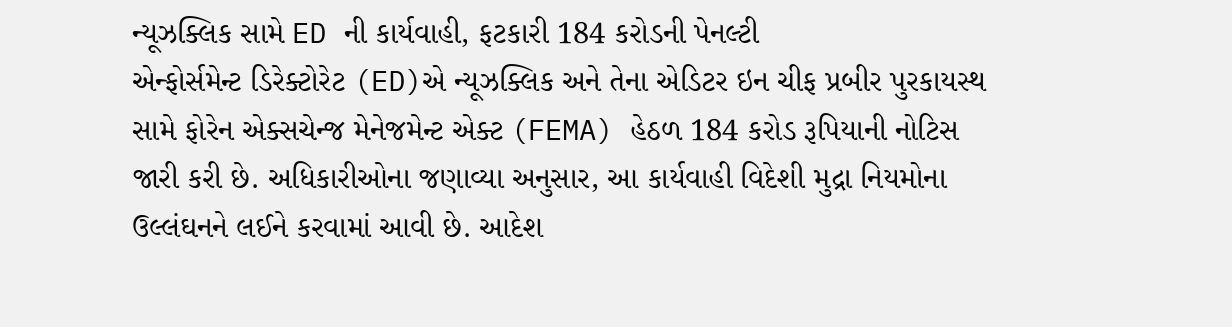ન્યૂઝક્લિક સામે ED ની કાર્યવાહી, ફટકારી 184 કરોડની પેનલ્ટી
એન્ફોર્સમેન્ટ ડિરેક્ટોરેટ (ED)એ ન્યૂઝક્લિક અને તેના એડિટર ઇન ચીફ પ્રબીર પુરકાયસ્થ સામે ફોરેન એક્સચેન્જ મેનેજમેન્ટ એક્ટ (FEMA) હેઠળ 184 કરોડ રૂપિયાની નોટિસ જારી કરી છે. અધિકારીઓના જણાવ્યા અનુસાર, આ કાર્યવાહી વિદેશી મુદ્રા નિયમોના ઉલ્લંઘનને લઈને કરવામાં આવી છે. આદેશ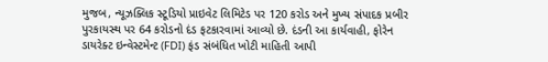મુજબ, ન્યૂઝક્લિક સ્ટૂડિયો પ્રાઇવેટ લિમિટેડ પર 120 કરોડ અને મુખ્ય સંપાદક પ્રબીર પુરકાયસ્થ પર 64 કરોડનો દંડ ફટકારવામાં આવ્યો છે. દંડની આ કાર્યવાહી, ફોરેન ડાયરેક્ટ ઇન્વેસ્ટમેન્ટ (FDI) ફંડ સંબંધિત ખોટી માહિતી આપી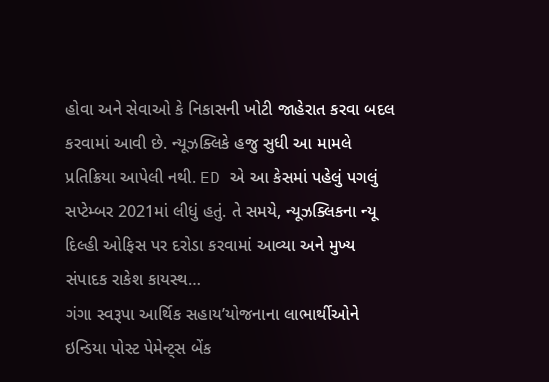હોવા અને સેવાઓ કે નિકાસની ખોટી જાહેરાત કરવા બદલ કરવામાં આવી છે. ન્યૂઝક્લિકે હજુ સુધી આ મામલે પ્રતિક્રિયા આપેલી નથી. ED એ આ કેસમાં પહેલું પગલું સપ્ટેમ્બર 2021માં લીધું હતું. તે સમયે, ન્યૂઝક્લિકના ન્યૂ દિલ્હી ઓફિસ પર દરોડા કરવામાં આવ્યા અને મુખ્ય સંપાદક રાકેશ કાયસ્થ…
ગંગા સ્વરૂપા આર્થિક સહાય’યોજનાના લાભાર્થીઓને ઇન્ડિયા પોસ્ટ પેમેન્ટ્સ બેંક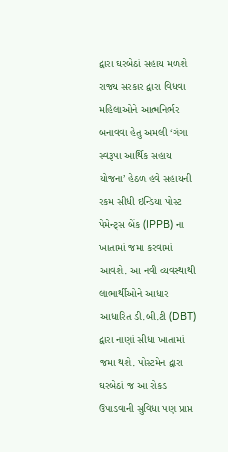દ્વારા ઘરબેઠાં સહાય મળશે
રાજ્ય સરકાર દ્વારા વિધવા મહિલાઓને આત્મનિર્ભર બનાવવા હેતુ અમલી ‘ગંગા સ્વરૂપા આર્થિક સહાય યોજના’ હેઠળ હવે સહાયની રકમ સીધી ઇન્ડિયા પોસ્ટ પેમેન્ટ્સ બેંક (IPPB) ના ખાતામાં જમા કરવામાં આવશે. આ નવી વ્યવસ્થાથી લાભાર્થીઓને આધાર આધારિત ડી.બી.ટી (DBT) દ્વારા નાણાં સીધા ખાતામાં જમા થશે. પોસ્ટમેન દ્વારા ઘરબેઠાં જ આ રોકડ ઉપાડવાની સુવિધા પણ પ્રાપ્ત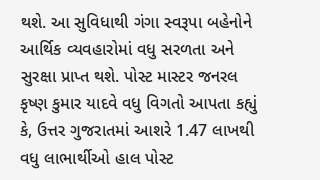થશે. આ સુવિધાથી ગંગા સ્વરૂપા બહેનોને આર્થિક વ્યવહારોમાં વધુ સરળતા અને સુરક્ષા પ્રાપ્ત થશે. પોસ્ટ માસ્ટર જનરલ કૃષ્ણ કુમાર યાદવે વધુ વિગતો આપતા કહ્યું કે, ઉત્તર ગુજરાતમાં આશરે 1.47 લાખથી વધુ લાભાર્થીઓ હાલ પોસ્ટ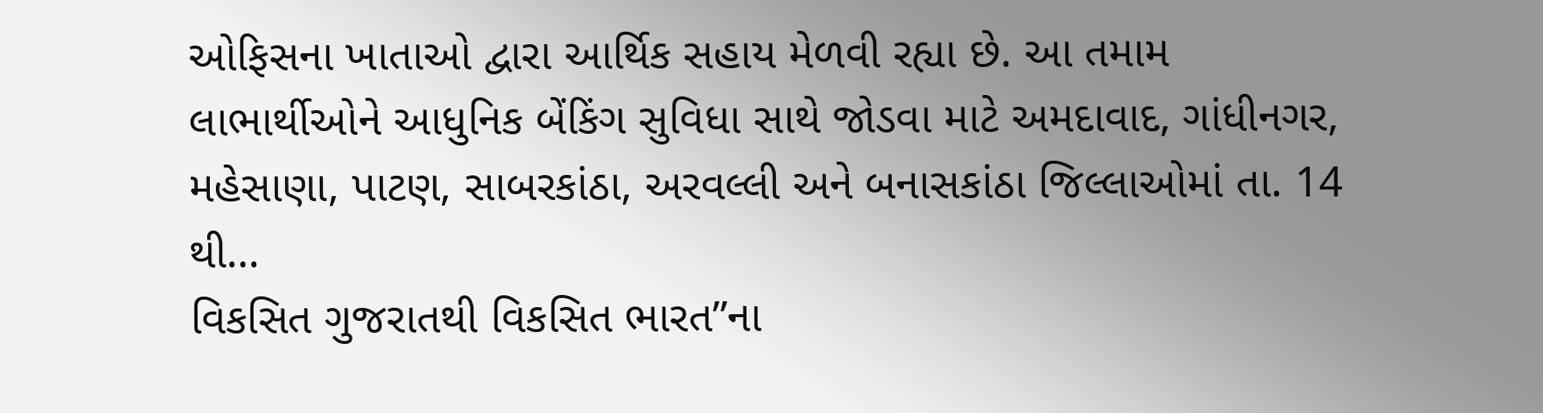ઓફિસના ખાતાઓ દ્વારા આર્થિક સહાય મેળવી રહ્યા છે. આ તમામ લાભાર્થીઓને આધુનિક બેંકિંગ સુવિધા સાથે જોડવા માટે અમદાવાદ, ગાંધીનગર, મહેસાણા, પાટણ, સાબરકાંઠા, અરવલ્લી અને બનાસકાંઠા જિલ્લાઓમાં તા. 14 થી…
વિકસિત ગુજરાતથી વિકસિત ભારત”ના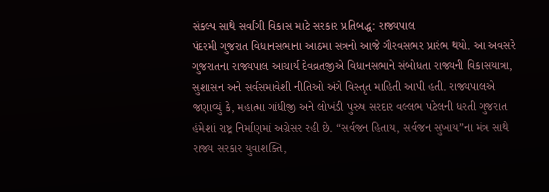સંકલ્પ સાથે સર્વાંગી વિકાસ માટે સરકાર પ્રતિબદ્ધ: રાજ્યપાલ
પંદરમી ગુજરાત વિધાનસભાના આઠમા સત્રનો આજે ગૌરવસભર પ્રારંભ થયો. આ અવસરે ગુજરાતના રાજ્યપાલ આચાર્ય દેવવ્રતજીએ વિધાનસભાને સંબોધતા રાજ્યની વિકાસયાત્રા, સુશાસન અને સર્વસમાવેશી નીતિઓ અંગે વિસ્તૃત માહિતી આપી હતી. રાજ્યપાલએ જણાવ્યું કે, મહાત્મા ગાંધીજી અને લોખંડી પુરુષ સરદાર વલ્લભ પટેલની ધરતી ગુજરાત હંમેશાં રાષ્ટ્ર નિર્માણમાં અગ્રેસર રહી છે. “સર્વજન હિતાય, સર્વજન સુખાય”ના મંત્ર સાથે રાજ્ય સરકાર યુવાશક્તિ,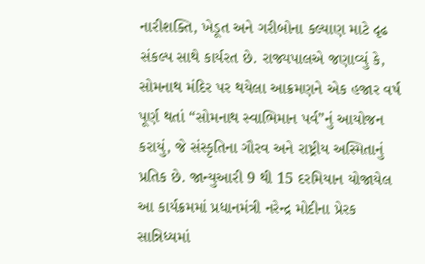નારીશક્તિ, ખેડૂત અને ગરીબોના કલ્યાણ માટે દૃઢ સંકલ્પ સાથે કાર્યરત છે. રાજ્યપાલએ જણાવ્યું કે, સોમનાથ મંદિર પર થયેલા આક્રમણને એક હજાર વર્ષ પૂર્ણ થતાં “સોમનાથ સ્વાભિમાન પર્વ”નું આયોજન કરાયું, જે સંસ્કૃતિના ગૌરવ અને રાષ્ટ્રીય અસ્મિતાનું પ્રતિક છે. જાન્યુઆરી 9 થી 15 દરમિયાન યોજાયેલ આ કાર્યક્રમમાં પ્રધાનમંત્રી નરેન્દ્ર મોદીના પ્રેરક સાન્નિધ્યમાં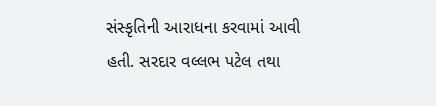સંસ્કૃતિની આરાધના કરવામાં આવી હતી. સરદાર વલ્લભ પટેલ તથા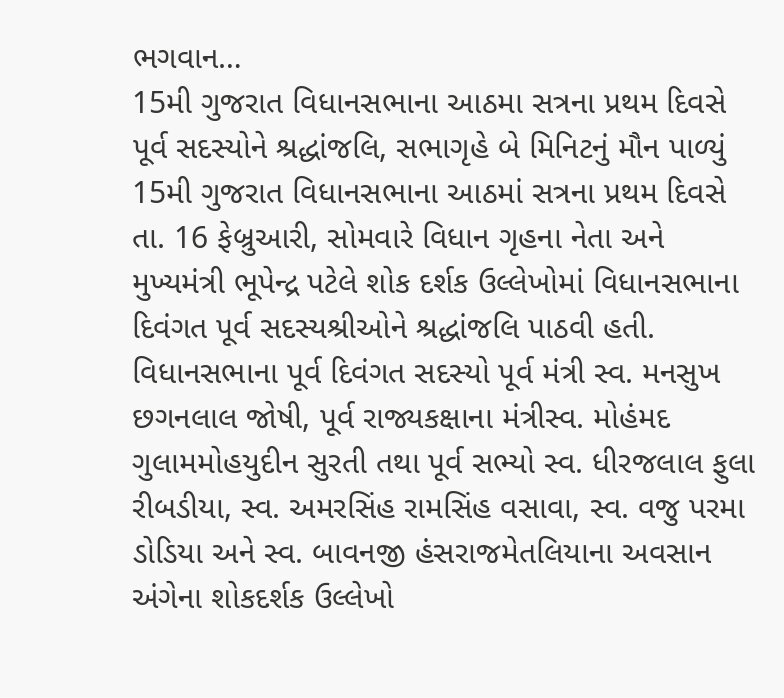ભગવાન…
15મી ગુજરાત વિધાનસભાના આઠમા સત્રના પ્રથમ દિવસે પૂર્વ સદસ્યોને શ્રદ્ધાંજલિ, સભાગૃહે બે મિનિટનું મૌન પાળ્યું
15મી ગુજરાત વિધાનસભાના આઠમાં સત્રના પ્રથમ દિવસે તા. 16 ફેબ્રુઆરી, સોમવારે વિધાન ગૃહના નેતા અને મુખ્યમંત્રી ભૂપેન્દ્ર પટેલે શોક દર્શક ઉલ્લેખોમાં વિધાનસભાના દિવંગત પૂર્વ સદસ્યશ્રીઓને શ્રદ્ધાંજલિ પાઠવી હતી. વિધાનસભાના પૂર્વ દિવંગત સદસ્યો પૂર્વ મંત્રી સ્વ. મનસુખ છગનલાલ જોષી, પૂર્વ રાજ્યકક્ષાના મંત્રીસ્વ. મોહંમદ ગુલામમોહયુદીન સુરતી તથા પૂર્વ સભ્યો સ્વ. ધીરજલાલ ફુલા રીબડીયા, સ્વ. અમરસિંહ રામસિંહ વસાવા, સ્વ. વજુ પરમા ડોડિયા અને સ્વ. બાવનજી હંસરાજમેતલિયાના અવસાન અંગેના શોકદર્શક ઉલ્લેખો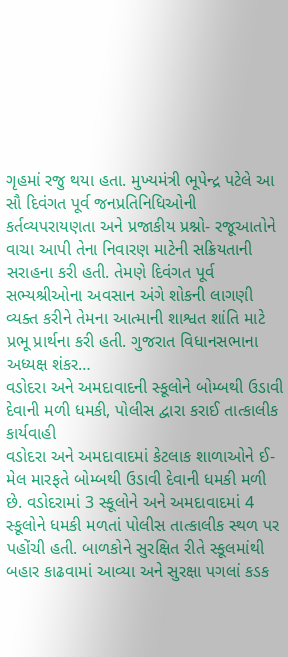ગૃહમાં રજુ થયા હતા. મુખ્યમંત્રી ભૂપેન્દ્ર પટેલે આ સૌ દિવંગત પૂર્વ જનપ્રતિનિધિઓની કર્તવ્યપરાયણતા અને પ્રજાકીય પ્રશ્નો- રજૂઆતોને વાચા આપી તેના નિવારણ માટેની સક્રિયતાની સરાહના કરી હતી. તેમણે દિવંગત પૂર્વ સભ્યશ્રીઓના અવસાન અંગે શોકની લાગણી વ્યક્ત કરીને તેમના આત્માની શાશ્વત શાંતિ માટે પ્રભૂ પ્રાર્થના કરી હતી. ગુજરાત વિધાનસભાના અધ્યક્ષ શંકર…
વડોદરા અને અમદાવાદની સ્કૂલોને બોમ્બથી ઉડાવી દેવાની મળી ધમકી, પોલીસ દ્વારા કરાઈ તાત્કાલીક કાર્યવાહી
વડોદરા અને અમદાવાદમાં કેટલાક શાળાઓને ઈ-મેલ મારફતે બોમ્બથી ઉડાવી દેવાની ધમકી મળી છે. વડોદરામાં 3 સ્કૂલોને અને અમદાવાદમાં 4 સ્કૂલોને ધમકી મળતાં પોલીસ તાત્કાલીક સ્થળ પર પહોંચી હતી. બાળકોને સુરક્ષિત રીતે સ્કૂલમાંથી બહાર કાઢવામાં આવ્યા અને સુરક્ષા પગલાં કડક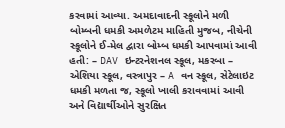કરવામાં આવ્યા. અમદાવાદની સ્કૂલોને મળી બોમ્બની ધમકી અમળેટમ માહિતી મુજબ, નીચેની સ્કૂલોને ઈ-મેલ દ્વારા બોમ્બ ધમકી આપવામાં આવી હતી: – DAV ઇન્ટરનેશનલ સ્કૂલ, મકરબા – એશિયા સ્કૂલ, વસ્ત્રાપુર – A વન સ્કૂલ, સેટેલાઇટ ધમકી મળતા જ, સ્કૂલો ખાલી કરાવવામાં આવી અને વિદ્યાર્થીઓને સુરક્ષિત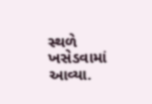સ્થળે ખસેડવામાં આવ્યા.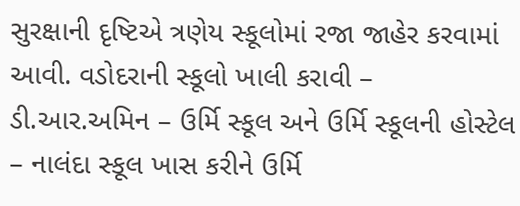સુરક્ષાની દૃષ્ટિએ ત્રણેય સ્કૂલોમાં રજા જાહેર કરવામાં આવી. વડોદરાની સ્કૂલો ખાલી કરાવી – ડી.આર.અમિન – ઉર્મિ સ્કૂલ અને ઉર્મિ સ્કૂલની હોસ્ટેલ – નાલંદા સ્કૂલ ખાસ કરીને ઉર્મિ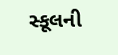સ્કૂલની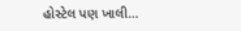હોસ્ટેલ પણ ખાલી…